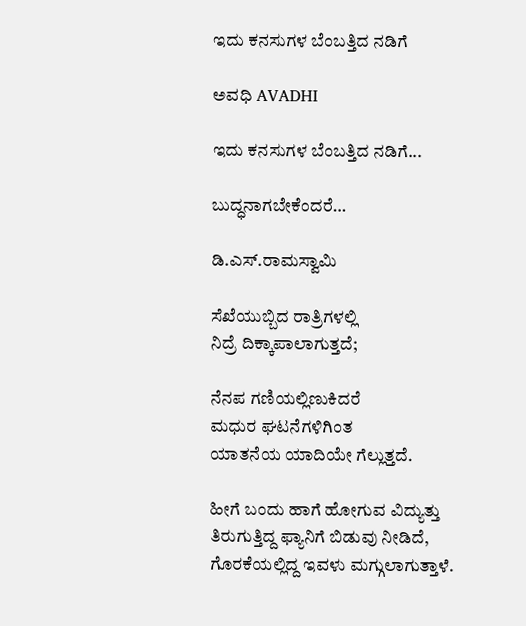ಇದು ಕನಸುಗಳ ಬೆಂಬತ್ತಿದ ನಡಿಗೆ‍

ಅವಧಿ AVADHI

ಇದು ಕನಸುಗಳ ಬೆಂಬತ್ತಿದ ನಡಿಗೆ...

ಬುದ್ಧನಾಗಬೇಕೆಂದರೆ…

ಡಿ.ಎಸ್.ರಾಮಸ್ವಾಮಿ

ಸೆಖೆಯುಬ್ಬಿದ ರಾತ್ರಿಗಳಲ್ಲಿ
ನಿದ್ರೆ ದಿಕ್ಕಾಪಾಲಾಗುತ್ತದೆ;

ನೆನಪ ಗಣಿಯಲ್ಲಿಣುಕಿದರೆ
ಮಧುರ ಘಟನೆಗಳಿಗಿಂತ
ಯಾತನೆಯ ಯಾದಿಯೇ ಗೆಲ್ಲುತ್ತದೆ.

ಹೀಗೆ ಬಂದು ಹಾಗೆ ಹೋಗುವ ವಿದ್ಯುತ್ತು
ತಿರುಗುತ್ತಿದ್ದ ಫ್ಯಾನಿಗೆ ಬಿಡುವು ನೀಡಿದೆ,
ಗೊರಕೆಯಲ್ಲಿದ್ದ ಇವಳು ಮಗ್ಗುಲಾಗುತ್ತಾಳೆ.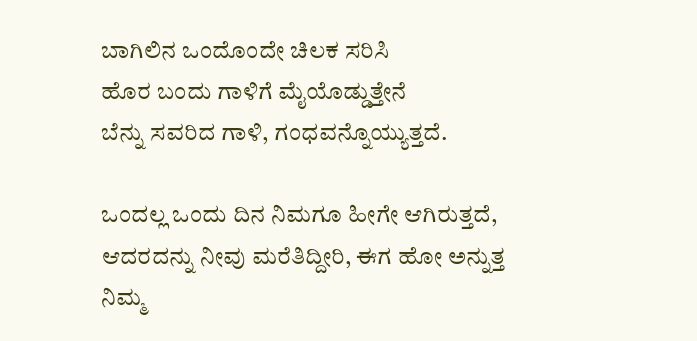ಬಾಗಿಲಿನ ಒಂದೊಂದೇ ಚಿಲಕ ಸರಿಸಿ
ಹೊರ ಬಂದು ಗಾಳಿಗೆ ಮೈಯೊಡ್ಡುತ್ತೇನೆ
ಬೆನ್ನು ಸವರಿದ ಗಾಳಿ, ಗಂಧವನ್ನೊಯ್ಯುತ್ತದೆ.

ಒಂದಲ್ಲ ಒಂದು ದಿನ ನಿಮಗೂ ಹೀಗೇ ಆಗಿರುತ್ತದೆ,
ಆದರದನ್ನು ನೀವು ಮರೆತಿದ್ದೀರಿ, ಈಗ ಹೋ ಅನ್ನುತ್ತ
ನಿಮ್ಮ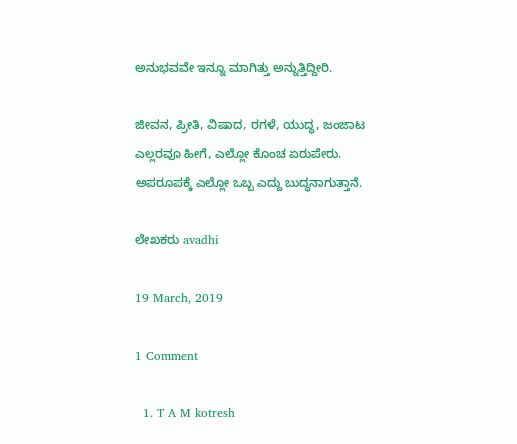ಅನುಭವವೇ ಇನ್ನೂ ಮಾಗಿತ್ತು ಅನ್ನುತ್ತಿದ್ದೀರಿ.

ಜೀವನ, ಪ್ರೀತಿ, ವಿಷಾದ, ರಗಳೆ, ಯುದ್ಧ, ಜಂಜಾಟ
ಎಲ್ಲರವೂ ಹೀಗೆ, ಎಲ್ಲೋ ಕೊಂಚ ಏರುಪೇರು.
ಅಪರೂಪಕ್ಕೆ ಎಲ್ಲೋ ಒಬ್ಬ ಎದ್ದು ಬುದ್ಧನಾಗುತ್ತಾನೆ.

ಲೇಖಕರು avadhi

19 March, 2019

1 Comment

  1. T A M kotresh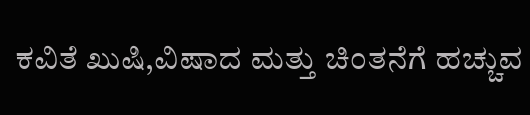ಕವಿತೆ ಖುಷಿ,ವಿಷಾದ ಮತ್ತು ಚಿಂತನೆಗೆ ಹಚ್ಚುವ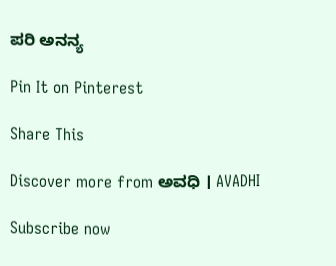ಪರಿ ಅನನ್ಯ

Pin It on Pinterest

Share This

Discover more from ಅವಧಿ । AVADHI

Subscribe now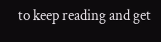to keep reading and get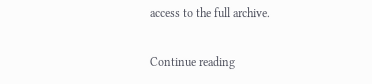access to the full archive.

Continue reading